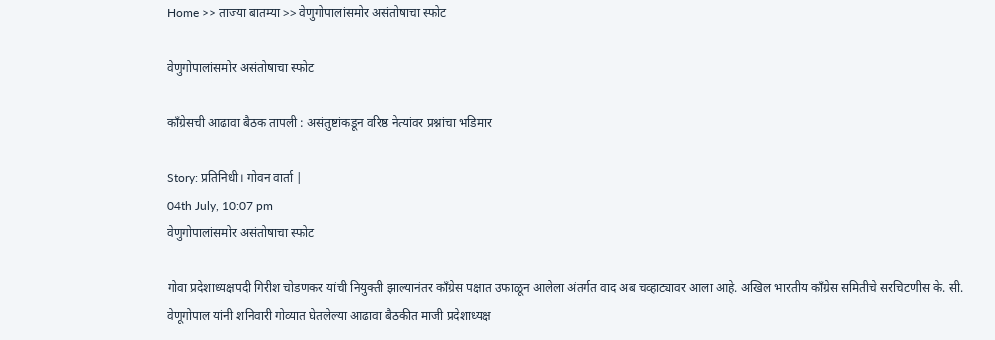Home >> ताज्या बातम्या >> वेणुगोपालांसमोर असंतोषाचा स्फोट

वेणुगोपालांसमोर असंतोषाचा स्फोट

काँग्रेसची आढावा बैठक तापली : असंतुष्टांकडून वरिष्ठ नेत्यांवर प्रश्नांचा भडिमार

Story: प्रतिनिधी। गोवन वार्ता |
04th July, 10:07 pm
वेणुगोपालांसमोर असंतोषाचा स्फोट

गोवा प्रदेशाध्यक्षपदी गिरीश चोडणकर यांची नियुक्ती झाल्यानंतर काँग्रेस पक्षात उफाळून आलेला अंतर्गत वाद अब चव्हाट्यावर आला आहे. अखिल भारतीय काँग्रेस समितीचे सरचिटणीस के. सी. वेणूगोपाल यांनी शनिवारी गोव्यात घेतलेल्या आढावा बैठकीत माजी प्रदेशाध्यक्ष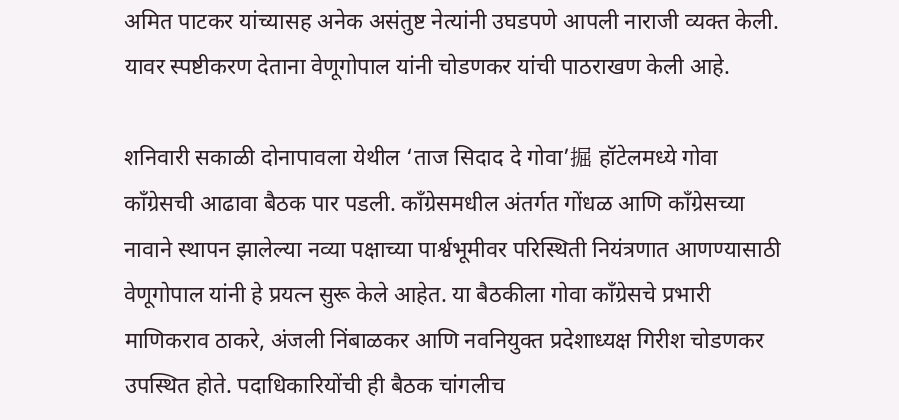अमित पाटकर यांच्यासह अनेक असंतुष्ट नेत्यांनी उघडपणे आपली नाराजी व्यक्त केली. यावर स्पष्टीकरण देताना वेणूगोपाल यांनी चोडणकर यांची पाठराखण केली आहे.

शनिवारी सकाळी दोनापावला येथील ‘ताज सिदाद दे गोवा’掘 हॉटेलमध्ये गोवा काँग्रेसची आढावा बैठक पार पडली. काँग्रेसमधील अंतर्गत गोंधळ आणि काँग्रेसच्या नावाने स्थापन झालेल्या नव्या पक्षाच्या पार्श्वभूमीवर परिस्थिती नियंत्रणात आणण्यासाठी वेणूगोपाल यांनी हे प्रयत्न सुरू केले आहेत. या बैठकीला गोवा काँग्रेसचे प्रभारी माणिकराव ठाकरे, अंजली निंबाळकर आणि नवनियुक्त प्रदेशाध्यक्ष गिरीश चोडणकर उपस्थित होते. पदाधिकारियोंची ही बैठक चांगलीच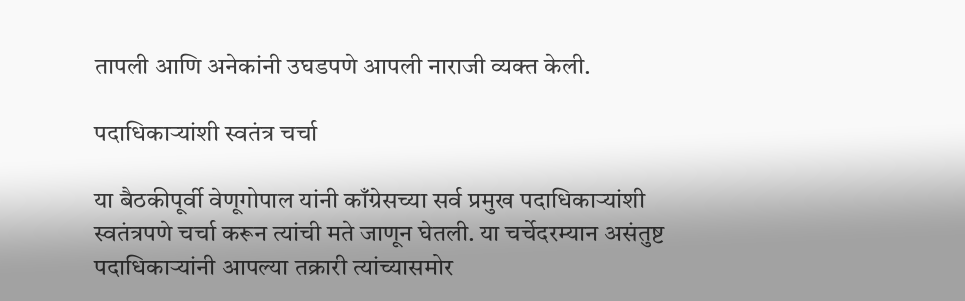तापली आणि अनेकांनी उघडपणे आपली नाराजी व्यक्त केली.

पदाधिकाऱ्यांशी स्वतंत्र चर्चा

या बैठकीपूर्वी वेणूगोपाल यांनी काँग्रेसच्या सर्व प्रमुख पदाधिकाऱ्यांशी स्वतंत्रपणे चर्चा करून त्यांची मते जाणून घेतली. या चर्चेदरम्यान असंतुष्ट पदाधिकाऱ्यांनी आपल्या तक्रारी त्यांच्यासमोर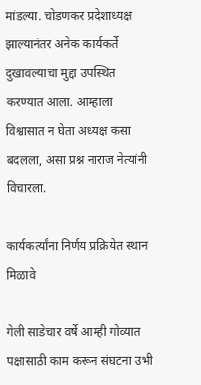मांडल्या. चोडणकर प्रदेशाध्यक्ष झाल्यानंतर अनेक कार्यकर्ते दुखावल्याचा मुद्दा उपस्थित करण्यात आला. आम्हाला विश्वासात न घेता अध्यक्ष कसा बदलला, असा प्रश्न नाराज नेत्यांनी विचारला.

कार्यकर्त्यांना निर्णय प्रक्रियेत स्थान मिळावे

गेली साडेचार वर्षे आम्ही गोव्यात पक्षासाठी काम करून संघटना उभी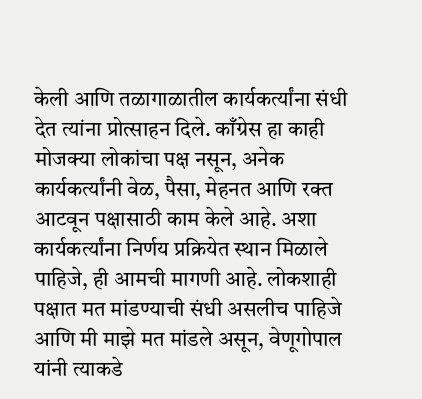केली आणि तळागाळातील कार्यकर्त्यांना संधी देत त्यांना प्रोत्साहन दिले. काँग्रेस हा काही मोजक्या लोकांचा पक्ष नसून, अनेक कार्यकर्त्यांनी वेळ, पैसा, मेहनत आणि रक्त आटवून पक्षासाठी काम केले आहे. अशा कार्यकर्त्यांना निर्णय प्रक्रियेत स्थान मिळाले पाहिजे, ही आमची मागणी आहे. लोकशाही पक्षात मत मांडण्याची संधी असलीच पाहिजे आणि मी माझे मत मांडले असून, वेणूगोपाल यांनी त्याकडे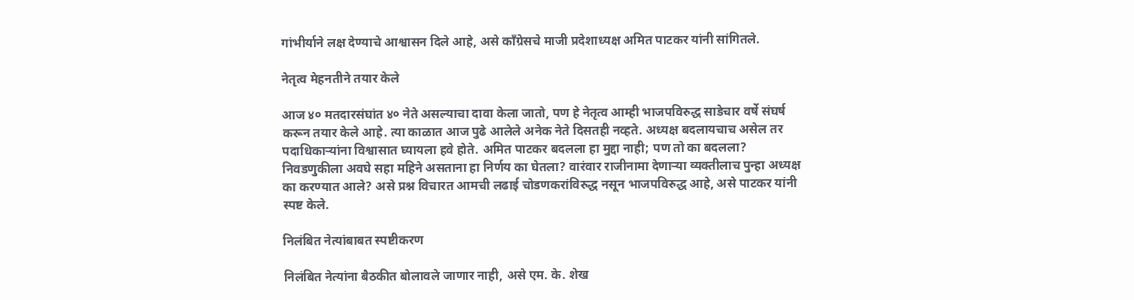गांभीर्याने लक्ष देण्याचे आश्वासन दिले आहे, असे काँग्रेसचे माजी प्रदेशाध्यक्ष अमित पाटकर यांनी सांगितले.

नेतृत्व मेहनतीने तयार केले

आज ४० मतदारसंघांत ४० नेते असल्याचा दावा केला जातो, पण हे नेतृत्व आम्ही भाजपविरुद्ध साडेचार वर्षे संघर्ष करून तयार केले आहे. त्या काळात आज पुढे आलेले अनेक नेते दिसतही नव्हते. अध्यक्ष बदलायचाच असेल तर पदाधिकाऱ्यांना विश्वासात घ्यायला हवे होते. अमित पाटकर बदलला हा मुद्दा नाही; पण तो का बदलला? निवडणुकीला अवघे सहा महिने असताना हा निर्णय का घेतला? वारंवार राजीनामा देणाऱ्या व्यक्तीलाच पुन्हा अध्यक्ष का करण्यात आले? असे प्रश्न विचारत आमची लढाई चोडणकरांविरुद्ध नसून भाजपविरुद्ध आहे, असे पाटकर यांनी स्पष्ट केले.

निलंबित नेत्यांबाबत स्पष्टीकरण

निलंबित नेत्यांना बैठकीत बोलावले जाणार नाही, असे एम. के. शेख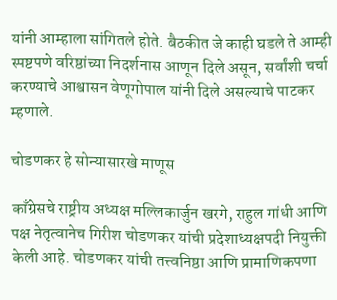यांनी आम्हाला सांगितले होते. बैठकीत जे काही घडले ते आम्ही स्पष्टपणे वरिष्ठांच्या निदर्शनास आणून दिले असून, सर्वांशी चर्चा करण्याचे आश्वासन वेणूगोपाल यांनी दिले असल्याचे पाटकर म्हणाले.

चोडणकर हे सोन्यासारखे माणूस

काँग्रेसचे राष्ट्रीय अध्यक्ष मल्लिकार्जुन खरगे, राहुल गांधी आणि पक्ष नेतृत्वानेच गिरीश चोडणकर यांची प्रदेशाध्यक्षपदी नियुक्ती केली आहे. चोडणकर यांची तत्त्वनिष्ठा आणि प्रामाणिकपणा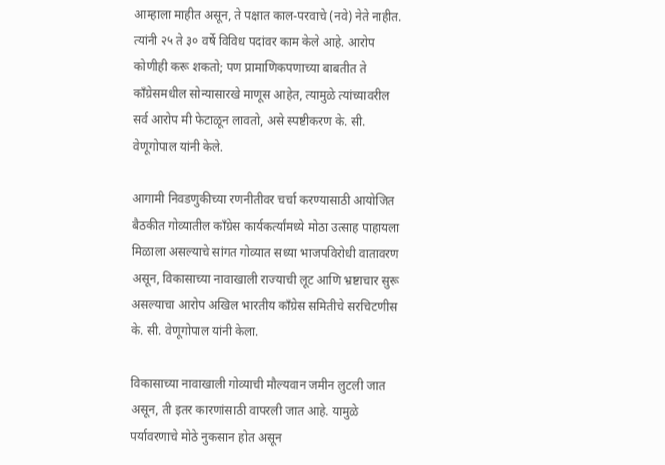आम्हाला माहीत असून, ते पक्षात काल-परवाचे (नवे) नेते नाहीत. त्यांनी २५ ते ३० वर्षे विविध पदांवर काम केले आहे. आरोप कोणीही करू शकतो; पण प्रामाणिकपणाच्या बाबतीत ते काँग्रेसमधील सोन्यासारखे माणूस आहेत, त्यामुळे त्यांच्यावरील सर्व आरोप मी फेटाळून लावतो, असे स्पष्टीकरण के. सी. वेणूगोपाल यांनी केले.

आगामी निवडणुकीच्या रणनीतीवर चर्चा करण्यासाठी आयोजित बैठकीत गोव्यातील काँग्रेस कार्यकर्त्यांमध्ये मोठा उत्साह पाहायला मिळाला असल्याचे सांगत गोव्यात सध्या भाजपविरोधी वातावरण असून, विकासाच्या नावाखाली राज्याची लूट आणि भ्रष्टाचार सुरू असल्याचा आरोप अखिल भारतीय काँग्रेस समितीचे सरचिटणीस के. सी. वेणूगोपाल यांनी केला.

विकासाच्या नावाखाली गोव्याची मौल्यवान जमीन लुटली जात असून, ती इतर कारणांसाठी वापरली जात आहे. यामुळे पर्यावरणाचे मोठे नुकसान होत असून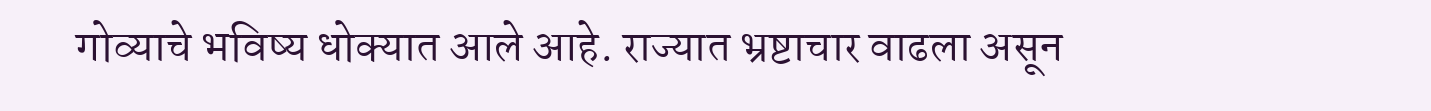गोव्याचे भविष्य धोक्यात आले आहे. राज्यात भ्रष्टाचार वाढला असून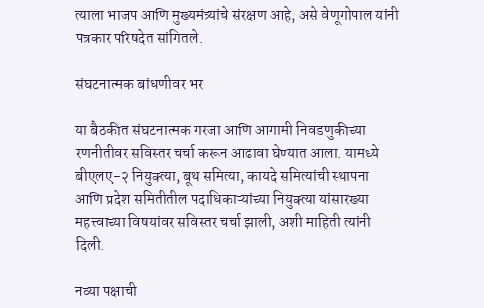त्याला भाजप आणि मुख्यमंत्र्यांचे संरक्षण आहे, असे वेणूगोपाल यांनी पत्रकार परिषदेत सांगितले.

संघटनात्मक बांधणीवर भर

या बैठकीत संघटनात्मक गरजा आणि आगामी निवडणुकीच्या रणनीतीवर सविस्तर चर्चा करून आढावा घेण्यात आला. यामध्ये बीएलए-२ नियुक्त्या, बूथ समित्या, कायदे समित्यांची स्थापना आणि प्रदेश समितीतील पदाधिकाऱ्यांच्या नियुक्त्या यांसारख्या महत्त्वाच्या विषयांवर सविस्तर चर्चा झाली, अशी माहिती त्यांनी दिली.

नव्या पक्षाची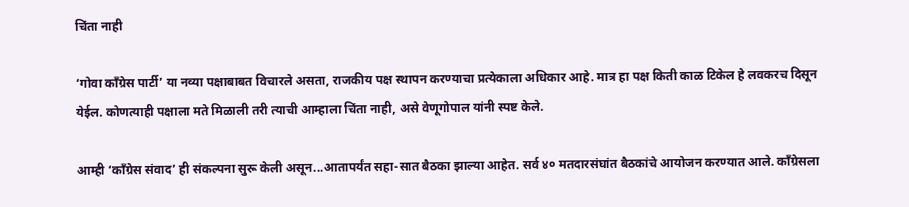चिंता नाही

‘गोवा काँग्रेस पार्टी’ या नव्या पक्षाबाबत विचारले असता, राजकीय पक्ष स्थापन करण्याचा प्रत्येकाला अधिकार आहे. मात्र हा पक्ष किती काळ टिकेल हे लवकरच दिसून येईल. कोणत्याही पक्षाला मते मिळाली तरी त्याची आम्हाला चिंता नाही, असे वेणूगोपाल यांनी स्पष्ट केले.

आम्ही ‘काँग्रेस संवाद’ ही संकल्पना सुरू केली असून...आतापर्यंत सहा-सात बैठका झाल्या आहेत. सर्व ४० मतदारसंघांत बैठकांचे आयोजन करण्यात आले. काँग्रेसला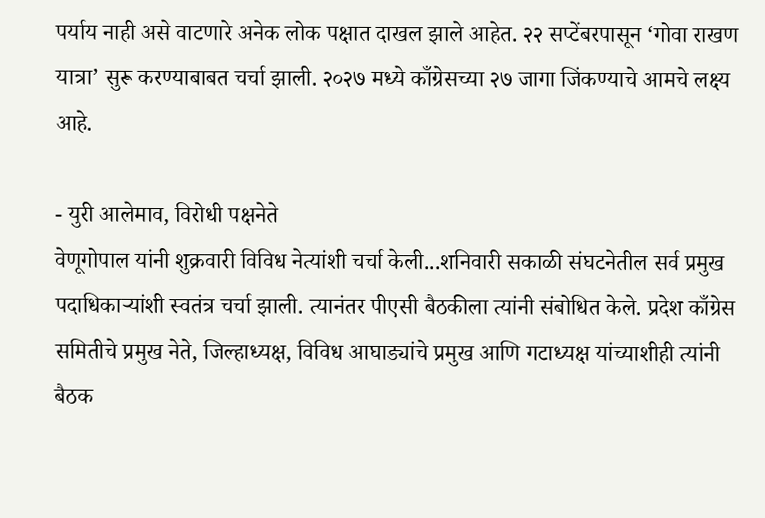पर्याय नाही असे वाटणारे अनेक लोक पक्षात दाखल झाले आहेत. २२ सप्टेंबरपासून ‘गोवा राखण यात्रा’ सुरू करण्याबाबत चर्चा झाली. २०२७ मध्ये काँग्रेसच्या २७ जागा जिंकण्याचे आमचे लक्ष्य आहे.

- युरी आलेमाव, विरोधी पक्षनेते
वेणूगोपाल यांनी शुक्रवारी विविध नेत्यांशी चर्चा केली...शनिवारी सकाळी संघटनेतील सर्व प्रमुख पदाधिकाऱ्यांशी स्वतंत्र चर्चा झाली. त्यानंतर पीएसी बैठकीला त्यांनी संबोधित केले. प्रदेश काँग्रेस समितीचे प्रमुख नेते, जिल्हाध्यक्ष, विविध आघाड्यांचे प्रमुख आणि गटाध्यक्ष यांच्याशीही त्यांनी बैठक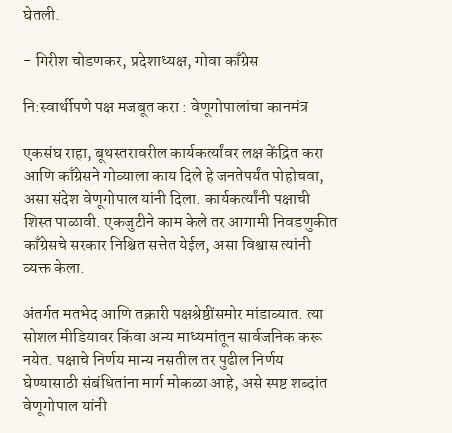घेतली.

- गिरीश चोडणकर, प्रदेशाध्यक्ष, गोवा काँग्रेस

नि:स्वार्थीपणे पक्ष मजबूत करा : वेणूगोपालांचा कानमंत्र

एकसंघ राहा, बूथस्तरावरील कार्यकर्त्यांवर लक्ष केंद्रित करा आणि काँग्रेसने गोव्याला काय दिले हे जनतेपर्यंत पोहोचवा, असा संदेश वेणूगोपाल यांनी दिला. कार्यकर्त्यांनी पक्षाची शिस्त पाळावी. एकजुटीने काम केले तर आगामी निवडणुकीत काँग्रेसचे सरकार निश्चित सत्तेत येईल, असा विश्वास त्यांनी व्यक्त केला.

अंतर्गत मतभेद आणि तक्रारी पक्षश्रेष्ठींसमोर मांडाव्यात. त्या सोशल मीडियावर किंवा अन्य माध्यमांतून सार्वजनिक करू नयेत. पक्षाचे निर्णय मान्य नसतील तर पुढील निर्णय घेण्यासाठी संबंधितांना मार्ग मोकळा आहे, असे स्पष्ट शब्दांत वेणूगोपाल यांनी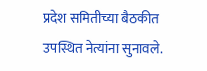प्रदेश समितीच्या बैठकीत उपस्थित नेत्यांना सुनावले.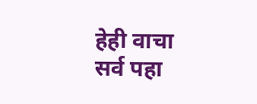हेही वाचा
सर्व पहा